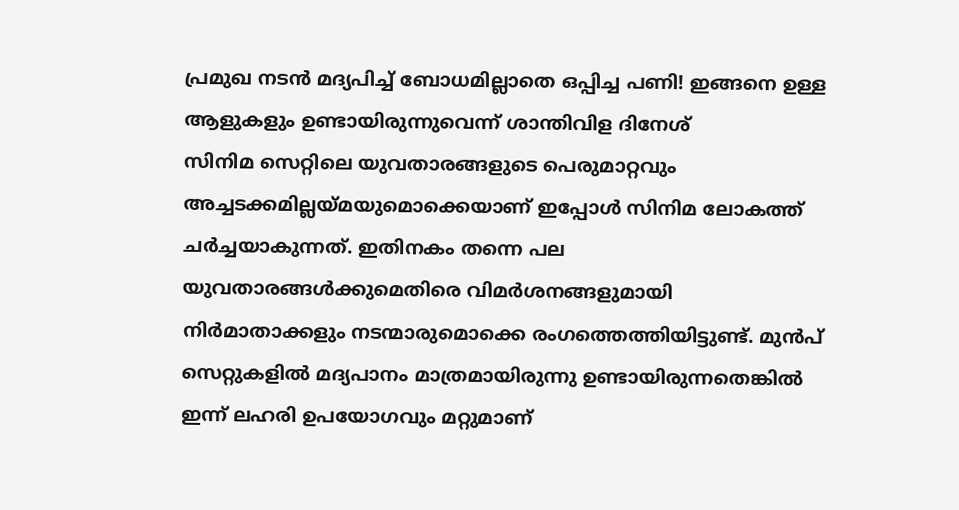പ്രമുഖ നടൻ മദ്യപിച്ച് ബോധമില്ലാതെ ഒപ്പിച്ച പണി! ഇങ്ങനെ ഉള്ള ആളുകളും ഉണ്ടായിരുന്നുവെന്ന് ശാന്തിവിള ദിനേശ്
സിനിമ സെറ്റിലെ യുവതാരങ്ങളുടെ പെരുമാറ്റവും അച്ചടക്കമില്ലയ്മയുമൊക്കെയാണ് ഇപ്പോൾ സിനിമ ലോകത്ത് ചർച്ചയാകുന്നത്. ഇതിനകം തന്നെ പല യുവതാരങ്ങൾക്കുമെതിരെ വിമർശനങ്ങളുമായി നിർമാതാക്കളും നടന്മാരുമൊക്കെ രംഗത്തെത്തിയിട്ടുണ്ട്. മുൻപ് സെറ്റുകളിൽ മദ്യപാനം മാത്രമായിരുന്നു ഉണ്ടായിരുന്നതെങ്കിൽ ഇന്ന് ലഹരി ഉപയോഗവും മറ്റുമാണ്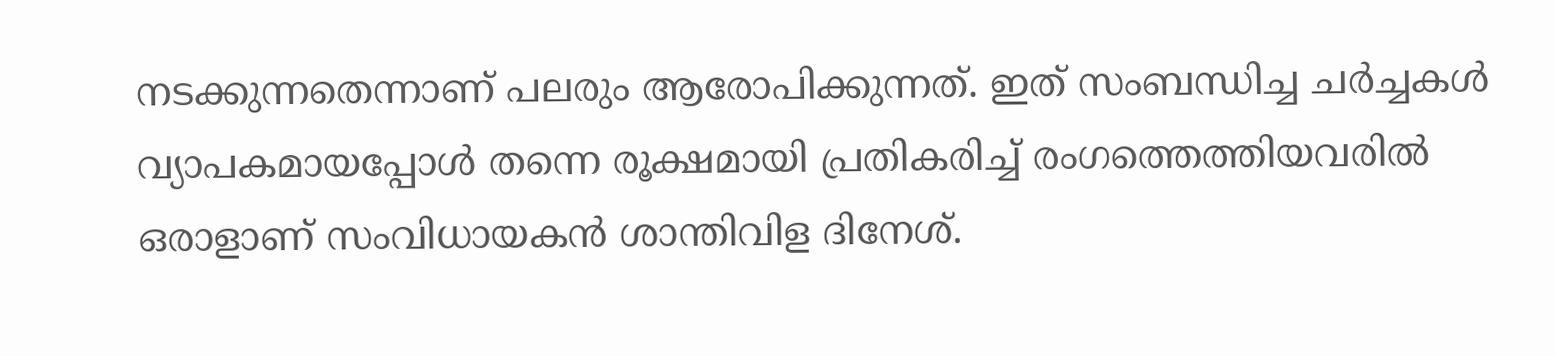നടക്കുന്നതെന്നാണ് പലരും ആരോപിക്കുന്നത്. ഇത് സംബന്ധിച്ച ചർച്ചകൾ വ്യാപകമായപ്പോൾ തന്നെ രൂക്ഷമായി പ്രതികരിച്ച് രംഗത്തെത്തിയവരിൽ ഒരാളാണ് സംവിധായകൻ ശാന്തിവിള ദിനേശ്.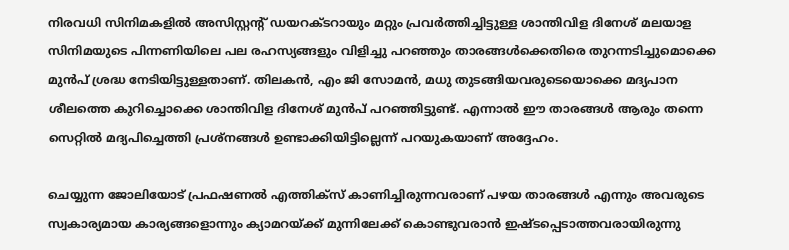നിരവധി സിനിമകളിൽ അസിസ്റ്റന്റ് ഡയറക്ടറായും മറ്റും പ്രവർത്തിച്ചിട്ടുള്ള ശാന്തിവിള ദിനേശ് മലയാള സിനിമയുടെ പിന്നണിയിലെ പല രഹസ്യങ്ങളും വിളിച്ചു പറഞ്ഞും താരങ്ങൾക്കെതിരെ തുറന്നടിച്ചുമൊക്കെ മുൻപ് ശ്രദ്ധ നേടിയിട്ടുള്ളതാണ്. തിലകൻ, എം ജി സോമൻ, മധു തുടങ്ങിയവരുടെയൊക്കെ മദ്യപാന ശീലത്തെ കുറിച്ചൊക്കെ ശാന്തിവിള ദിനേശ് മുൻപ് പറഞ്ഞിട്ടുണ്ട്. എന്നാൽ ഈ താരങ്ങൾ ആരും തന്നെ സെറ്റിൽ മദ്യപിച്ചെത്തി പ്രശ്നങ്ങൾ ഉണ്ടാക്കിയിട്ടില്ലെന്ന് പറയുകയാണ് അദ്ദേഹം.

ചെയ്യുന്ന ജോലിയോട് പ്രഫഷണൽ എത്തിക്സ് കാണിച്ചിരുന്നവരാണ് പഴയ താരങ്ങൾ എന്നും അവരുടെ സ്വകാര്യമായ കാര്യങ്ങളൊന്നും ക്യാമറയ്ക്ക് മുന്നിലേക്ക് കൊണ്ടുവരാൻ ഇഷ്ടപ്പെടാത്തവരായിരുന്നു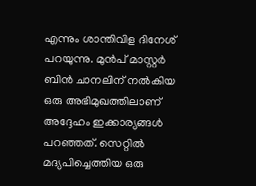എന്നും ശാന്തിവിള ദിനേശ് പറയുന്നു. മുൻപ് മാസ്റ്റർ ബിൻ ചാനലിന് നൽകിയ ഒരു അഭിമുഖത്തിലാണ് അദ്ദേഹം ഇക്കാര്യങ്ങൾ പറഞ്ഞത്. സെറ്റിൽ മദ്യപിച്ചെത്തിയ ഒരു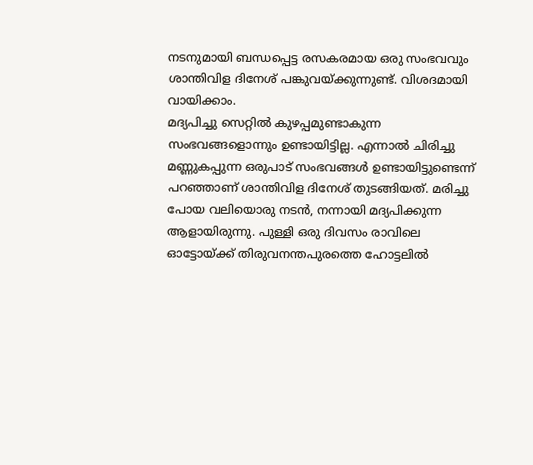നടനുമായി ബന്ധപ്പെട്ട രസകരമായ ഒരു സംഭവവും ശാന്തിവിള ദിനേശ് പങ്കുവയ്ക്കുന്നുണ്ട്. വിശദമായി വായിക്കാം.
മദ്യപിച്ചു സെറ്റിൽ കുഴപ്പമുണ്ടാകുന്ന സംഭവങ്ങളൊന്നും ഉണ്ടായിട്ടില്ല. എന്നാൽ ചിരിച്ചു മണ്ണുകപ്പുന്ന ഒരുപാട് സംഭവങ്ങൾ ഉണ്ടായിട്ടുണ്ടെന്ന് പറഞ്ഞാണ് ശാന്തിവിള ദിനേശ് തുടങ്ങിയത്. മരിച്ചു പോയ വലിയൊരു നടൻ, നന്നായി മദ്യപിക്കുന്ന ആളായിരുന്നു. പുള്ളി ഒരു ദിവസം രാവിലെ ഓട്ടോയ്ക്ക് തിരുവനന്തപുരത്തെ ഹോട്ടലിൽ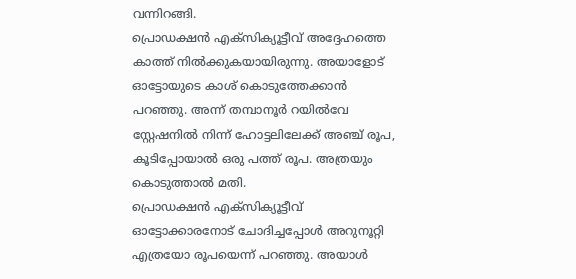വന്നിറങ്ങി.
പ്രൊഡക്ഷൻ എക്സിക്യൂട്ടീവ് അദ്ദേഹത്തെ കാത്ത് നിൽക്കുകയായിരുന്നു. അയാളോട് ഓട്ടോയുടെ കാശ് കൊടുത്തേക്കാൻ പറഞ്ഞു. അന്ന് തമ്പാനൂർ റയിൽവേ സ്റ്റേഷനിൽ നിന്ന് ഹോട്ടലിലേക്ക് അഞ്ച് രൂപ, കൂടിപ്പോയാൽ ഒരു പത്ത് രൂപ. അത്രയും കൊടുത്താൽ മതി.
പ്രൊഡക്ഷൻ എക്സിക്യൂട്ടീവ് ഓട്ടോക്കാരനോട് ചോദിച്ചപ്പോൾ അറുനൂറ്റി എത്രയോ രൂപയെന്ന് പറഞ്ഞു. അയാൾ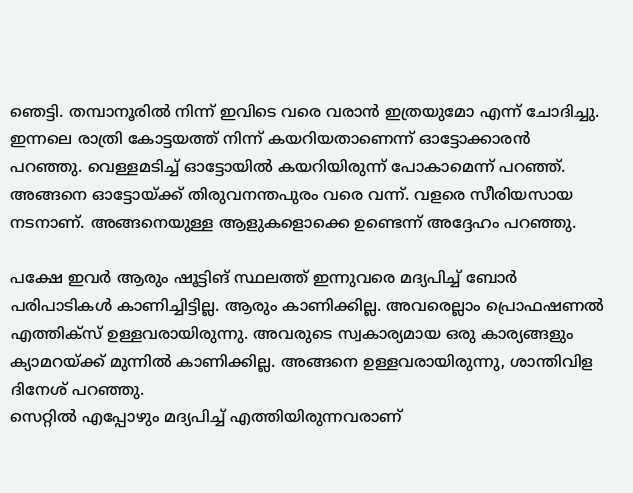ഞെട്ടി. തമ്പാനൂരിൽ നിന്ന് ഇവിടെ വരെ വരാൻ ഇത്രയുമോ എന്ന് ചോദിച്ചു. ഇന്നലെ രാത്രി കോട്ടയത്ത് നിന്ന് കയറിയതാണെന്ന് ഓട്ടോക്കാരൻ പറഞ്ഞു. വെള്ളമടിച്ച് ഓട്ടോയിൽ കയറിയിരുന്ന് പോകാമെന്ന് പറഞ്ഞ്. അങ്ങനെ ഓട്ടോയ്ക്ക് തിരുവനന്തപുരം വരെ വന്ന്. വളരെ സീരിയസായ നടനാണ്. അങ്ങനെയുള്ള ആളുകളൊക്കെ ഉണ്ടെന്ന് അദ്ദേഹം പറഞ്ഞു.

പക്ഷേ ഇവർ ആരും ഷൂട്ടിങ് സ്ഥലത്ത് ഇന്നുവരെ മദ്യപിച്ച് ബോർ പരിപാടികൾ കാണിച്ചിട്ടില്ല. ആരും കാണിക്കില്ല. അവരെല്ലാം പ്രൊഫഷണൽ എത്തിക്സ് ഉള്ളവരായിരുന്നു. അവരുടെ സ്വകാര്യമായ ഒരു കാര്യങ്ങളും ക്യാമറയ്ക്ക് മുന്നിൽ കാണിക്കില്ല. അങ്ങനെ ഉള്ളവരായിരുന്നു, ശാന്തിവിള ദിനേശ് പറഞ്ഞു.
സെറ്റിൽ എപ്പോഴും മദ്യപിച്ച് എത്തിയിരുന്നവരാണ്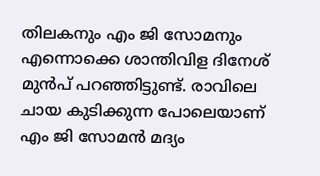തിലകനും എം ജി സോമനും എന്നൊക്കെ ശാന്തിവിള ദിനേശ് മുൻപ് പറഞ്ഞിട്ടുണ്ട്. രാവിലെ ചായ കുടിക്കുന്ന പോലെയാണ് എം ജി സോമൻ മദ്യം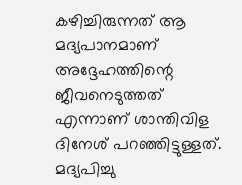കഴിച്ചിരുന്നത് ആ മദ്യപാനമാണ് അദ്ദേഹത്തിന്റെ ജീവനെടുത്തത് എന്നാണ് ശാന്തിവിള ദിനേശ് പറഞ്ഞിട്ടുള്ളത്. മദ്യപിച്ചു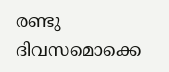രണ്ടു ദിവസമൊക്കെ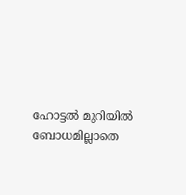ഹോട്ടൽ മുറിയിൽ ബോധമില്ലാതെ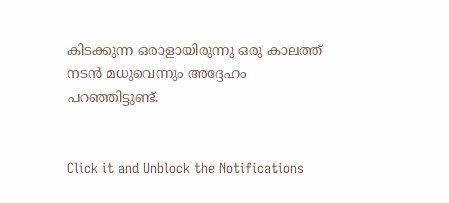കിടക്കുന്ന ഒരാളായിരുന്നു ഒരു കാലത്ത് നടൻ മധുവെന്നും അദ്ദേഹം പറഞ്ഞിട്ടുണ്ട്.


Click it and Unblock the Notifications